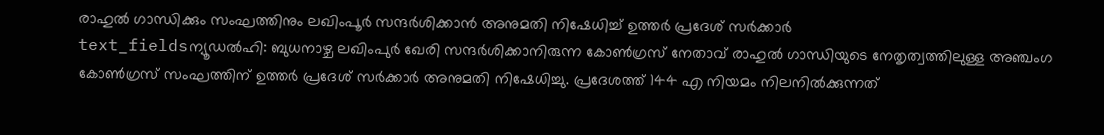രാഹുൽ ഗാന്ധിക്കും സംഘത്തിനും ലഖിംപൂർ സന്ദർശിക്കാൻ അനുമതി നിഷേധിച്ച് ഉത്തർ പ്രദേശ് സർക്കാർ
text_fieldsന്യൂഡൽഹി: ബുധനാഴ്ച ലഖിംപുർ ഖേരി സന്ദർശിക്കാനിരുന്ന കോൺഗ്രസ് നേതാവ് രാഹുൽ ഗാന്ധിയുടെ നേതൃത്വത്തിലുള്ള അഞ്ചംഗ കോൺഗ്രസ് സംഘത്തിന് ഉത്തർ പ്രദേശ് സർക്കാർ അനുമതി നിഷേധിച്ചു. പ്രദേശത്ത് 144 എ നിയമം നിലനിൽക്കുന്നത്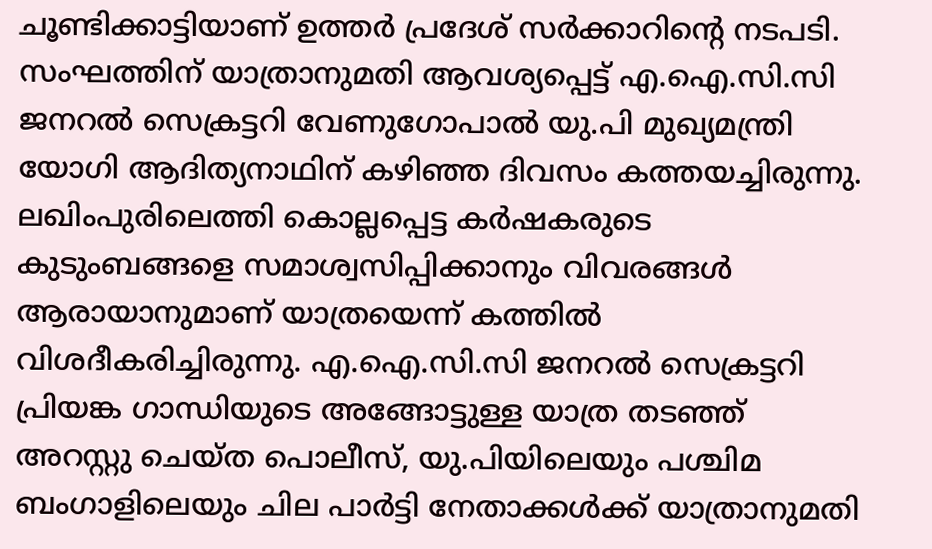ചൂണ്ടിക്കാട്ടിയാണ് ഉത്തർ പ്രദേശ് സർക്കാറിന്റെ നടപടി.
സംഘത്തിന് യാത്രാനുമതി ആവശ്യപ്പെട്ട് എ.ഐ.സി.സി ജനറൽ സെക്രട്ടറി വേണുഗോപാൽ യു.പി മുഖ്യമന്ത്രി യോഗി ആദിത്യനാഥിന് കഴിഞ്ഞ ദിവസം കത്തയച്ചിരുന്നു.
ലഖിംപുരിലെത്തി കൊല്ലപ്പെട്ട കർഷകരുടെ കുടുംബങ്ങളെ സമാശ്വസിപ്പിക്കാനും വിവരങ്ങൾ ആരായാനുമാണ് യാത്രയെന്ന് കത്തിൽ വിശദീകരിച്ചിരുന്നു. എ.ഐ.സി.സി ജനറൽ സെക്രട്ടറി പ്രിയങ്ക ഗാന്ധിയുടെ അങ്ങോട്ടുള്ള യാത്ര തടഞ്ഞ് അറസ്റ്റു ചെയ്ത പൊലീസ്, യു.പിയിലെയും പശ്ചിമ ബംഗാളിലെയും ചില പാർട്ടി നേതാക്കൾക്ക് യാത്രാനുമതി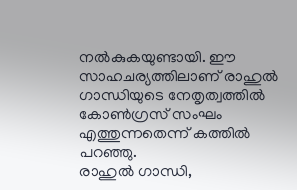നൽകുകയുണ്ടായി. ഈ സാഹചര്യത്തിലാണ് രാഹുൽ ഗാന്ധിയുടെ നേതൃത്വത്തിൽ കോൺഗ്രസ് സംഘം എത്തുന്നതെന്ന് കത്തിൽ പറഞ്ഞു.
രാഹുൽ ഗാന്ധി,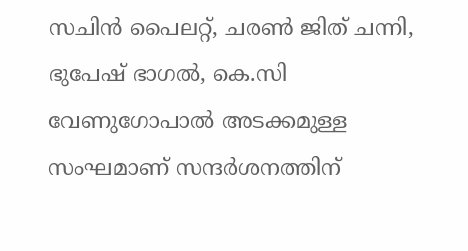സചിൻ പൈലറ്റ്, ചരൺ ജിത് ചന്നി, ഭുപേഷ് ഭാഗൽ, കെ.സി വേണുഗോപാൽ അടക്കമുള്ള സംഘമാണ് സന്ദർശനത്തിന്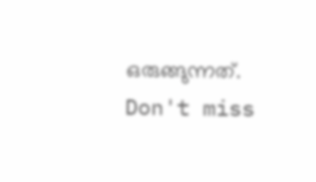ഒരുങ്ങുന്നത്.
Don't miss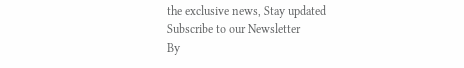the exclusive news, Stay updated
Subscribe to our Newsletter
By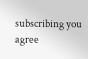subscribing you agree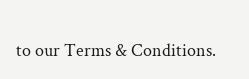to our Terms & Conditions.